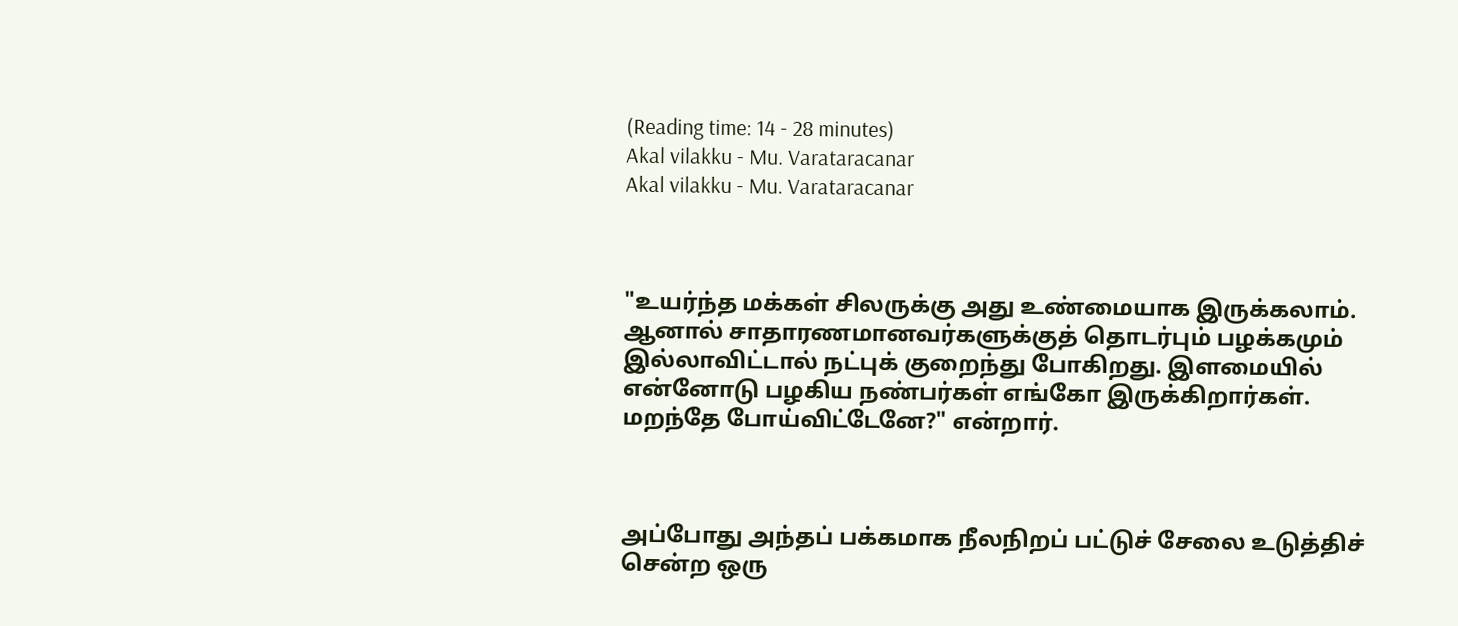(Reading time: 14 - 28 minutes)
Akal vilakku - Mu. Varataracanar
Akal vilakku - Mu. Varataracanar



"உயர்ந்த மக்கள் சிலருக்கு அது உண்மையாக இருக்கலாம். ஆனால் சாதாரணமானவர்களுக்குத் தொடர்பும் பழக்கமும் இல்லாவிட்டால் நட்புக் குறைந்து போகிறது. இளமையில் என்னோடு பழகிய நண்பர்கள் எங்கோ இருக்கிறார்கள். மறந்தே போய்விட்டேனே?" என்றார்.



அப்போது அந்தப் பக்கமாக நீலநிறப் பட்டுச் சேலை உடுத்திச் சென்ற ஒரு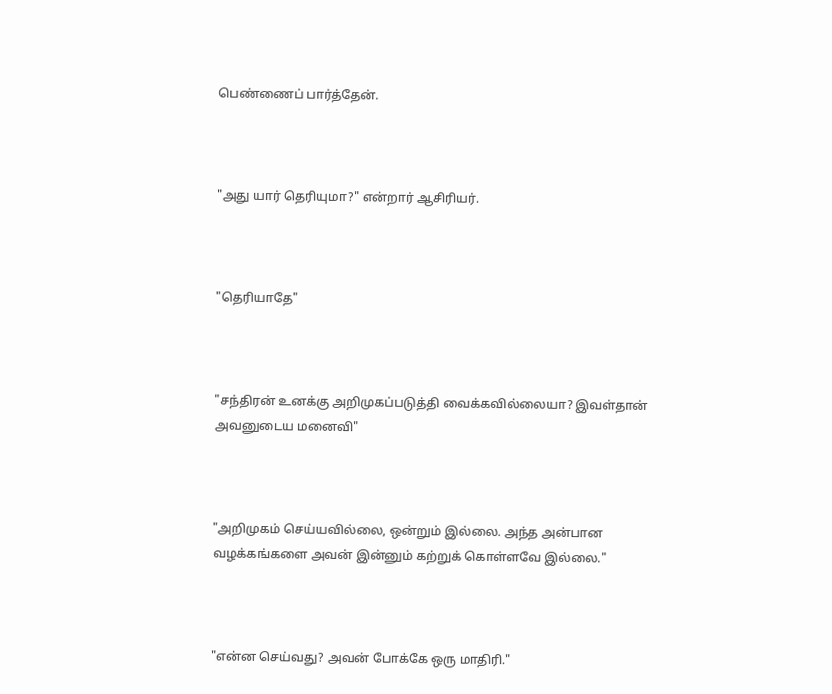பெண்ணைப் பார்த்தேன்.



"அது யார் தெரியுமா?" என்றார் ஆசிரியர்.



"தெரியாதே"



"சந்திரன் உனக்கு அறிமுகப்படுத்தி வைக்கவில்லையா? இவள்தான் அவனுடைய மனைவி"



"அறிமுகம் செய்யவில்லை, ஒன்றும் இல்லை. அந்த அன்பான வழக்கங்களை அவன் இன்னும் கற்றுக் கொள்ளவே இல்லை."



"என்ன செய்வது? அவன் போக்கே ஒரு மாதிரி."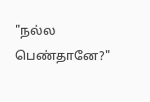"நல்ல பெண்தானே?"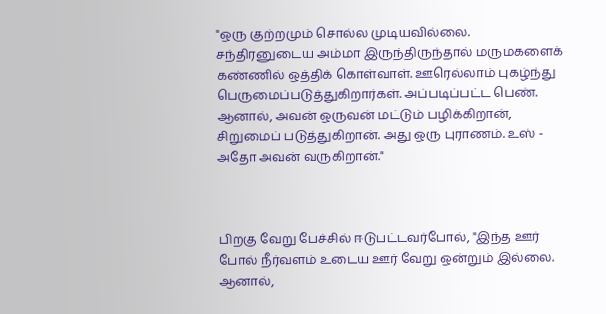"ஒரு குற்றமும் சொல்ல முடியவில்லை. சந்திரனுடைய அம்மா இருந்திருந்தால் மருமகளைக் கண்ணில் ஒத்திக் கொள்வாள். ஊரெல்லாம் புகழ்ந்து பெருமைப்படுத்துகிறார்கள். அப்படிப்பட்ட பெண். ஆனால், அவன் ஒருவன் மட்டும் பழிக்கிறான், சிறுமைப் படுத்துகிறான். அது ஒரு புராணம். உஸ் - அதோ அவன் வருகிறான்."



பிறகு வேறு பேச்சில் ஈடுபட்டவர்போல், "இந்த ஊர் போல் நீர்வளம் உடைய ஊர் வேறு ஒன்றும் இல்லை. ஆனால்,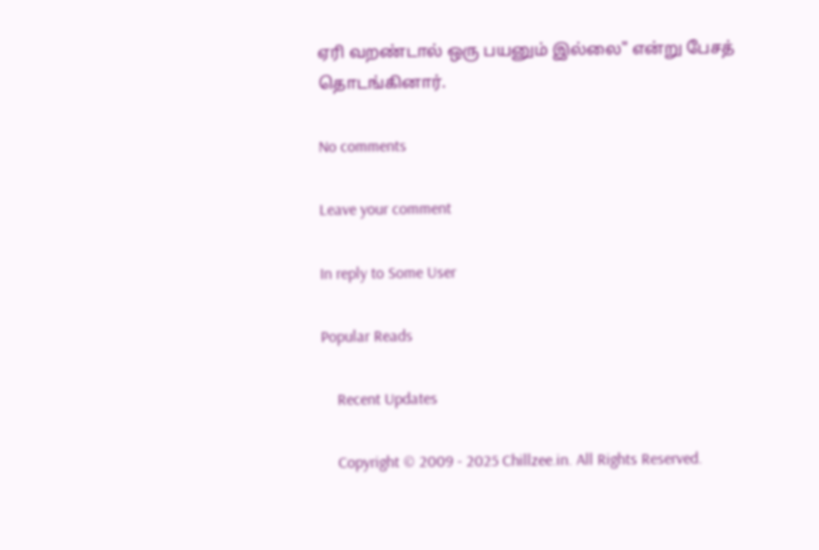ஏரி வறண்டால் ஒரு பயனும் இல்லை" என்று பேசத் தொடங்கினார்.

No comments

Leave your comment

In reply to Some User

Popular Reads

    Recent Updates

    Copyright © 2009 - 2025 Chillzee.in. All Rights Reserved.